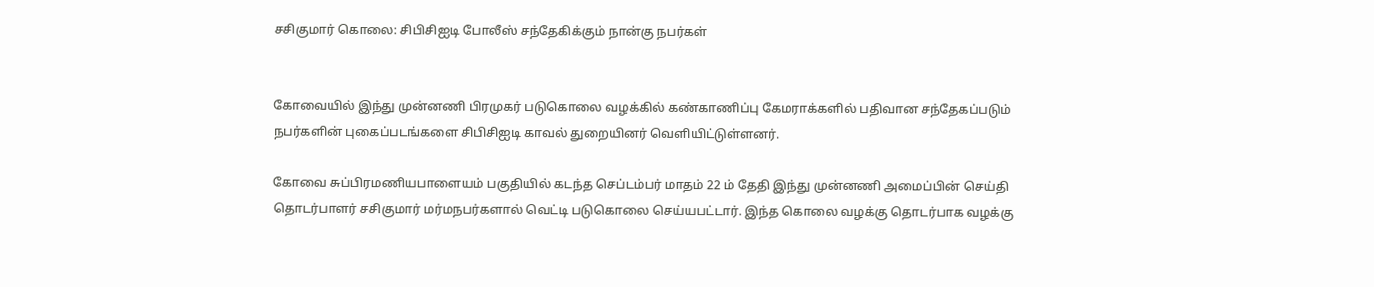சசிகுமார் கொலை: சிபிசிஐடி போலீஸ் சந்தேகிக்கும் நான்கு நபர்கள்


கோவையில் இந்து முன்னணி பிரமுகர் படுகொலை வழக்கில் கண்காணிப்பு கேமராக்களில் பதிவான சந்தேகப்படும் நபர்களின் புகைப்படங்களை சிபிசிஐடி காவல் துறையினர் வெளியிட்டுள்ளனர்.

கோவை சுப்பிரமணியபாளையம் பகுதியில் கடந்த செப்டம்பர் மாதம் 22 ம் தேதி இந்து முன்னணி அமைப்பின் செய்தி தொடர்பாளர் சசிகுமார் மர்மநபர்களால் வெட்டி படுகொலை செய்யபட்டார். இந்த கொலை வழக்கு தொடர்பாக வழக்கு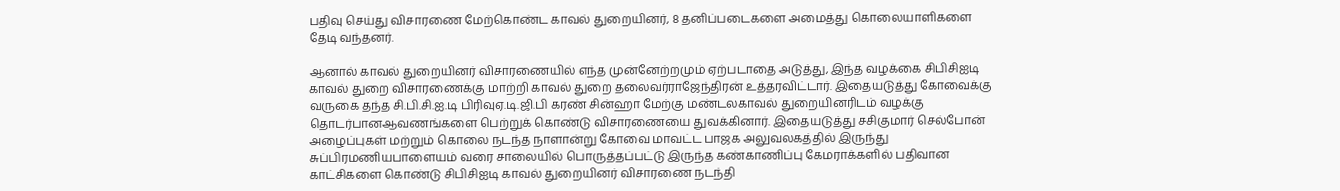பதிவு செய்து விசாரணை மேற்கொண்ட காவல் துறையினர், 8 தனிப்படைகளை அமைத்து கொலையாளிகளை தேடி வந்தனர்.

ஆனால் காவல் துறையினர் விசாரணையில் எந்த முன்னேற்றமும் ஏற்படாதை அடுத்து, இந்த வழக்கை சிபிசிஐடி காவல் துறை விசாரணைக்கு மாற்றி காவல் துறை தலைவர்ராஜேந்திரன் உத்தரவிட்டார். இதையடுத்து கோவைக்கு வருகை தந்த சி.பி.சி.ஐ.டி பிரிவுஏ.டி.ஜி.பி கரண் சின்ஹா மேற்கு மண்டலகாவல் துறையினரிடம் வழக்கு தொடர்பானஆவணங்களை பெற்றுக் கொண்டு விசாரணையை துவக்கினார். இதையடுத்து சசிகுமார் செல்போன் அழைப்புகள் மற்றும் கொலை நடந்த நாளான்று கோவை மாவட்ட பாஜக அலுவலகத்தில் இருந்து சுப்பிரமணியபாளையம் வரை சாலையில் பொருத்தப்பட்டு இருந்த கண்காணிப்பு கேமராக்களில் பதிவான காட்சிகளை கொண்டு சிபிசிஐடி காவல் துறையினர் விசாரணை நடந்தி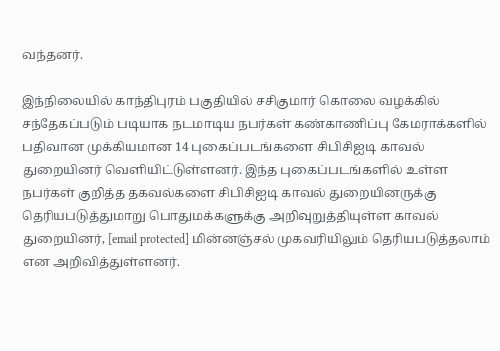வந்தனர்.

இந்நிலையில் காந்திபுரம் பகுதியில் சசிகுமார் கொலை வழக்கில் சந்தேகப்படும் படியாக நடமாடிய நபர்கள் கண்காணிப்பு கேமராக்களில் பதிவான முக்கியமான 14 புகைப்படங்களை சிபிசிஐடி காவல் துறையினர் வெளியிட்டுள்ளனர். இந்த புகைப்படங்களில் உள்ள நபர்கள் குறித்த தகவல்களை சிபிசிஐடி காவல் துறையினருக்கு தெரியபடுத்துமாறு பொதுமக்களுக்கு அறிவுறுத்தியுள்ள காவல் துறையினர், [email protected] மின்னஞ்சல் முகவரியிலும் தெரியபடுத்தலாம் என அறிவித்துள்ளனர்.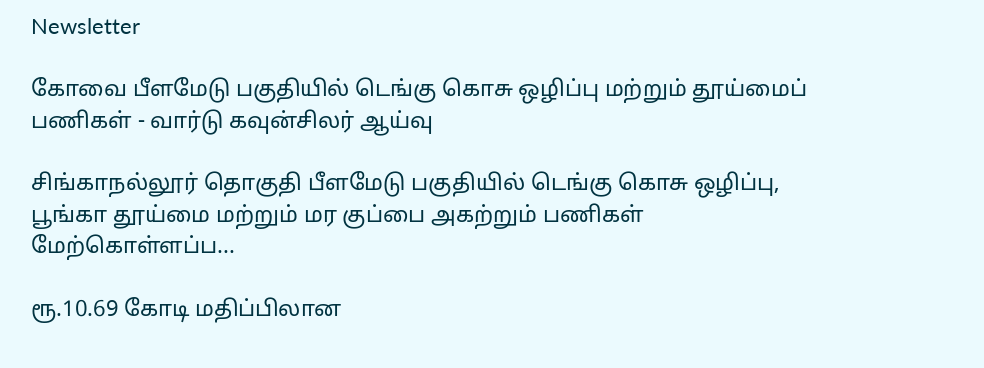Newsletter

கோவை பீளமேடு பகுதியில் டெங்கு கொசு ஒழிப்பு மற்றும் தூய்மைப் பணிகள் - வார்டு கவுன்சிலர் ஆய்வு

சிங்காநல்லூர் தொகுதி பீளமேடு பகுதியில் டெங்கு கொசு ஒழிப்பு, பூங்கா தூய்மை மற்றும் மர குப்பை அகற்றும் பணிகள் மேற்கொள்ளப்ப...

ரூ.10.69 கோடி மதிப்பிலான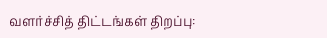வளர்ச்சித் திட்டங்கள் திறப்பு: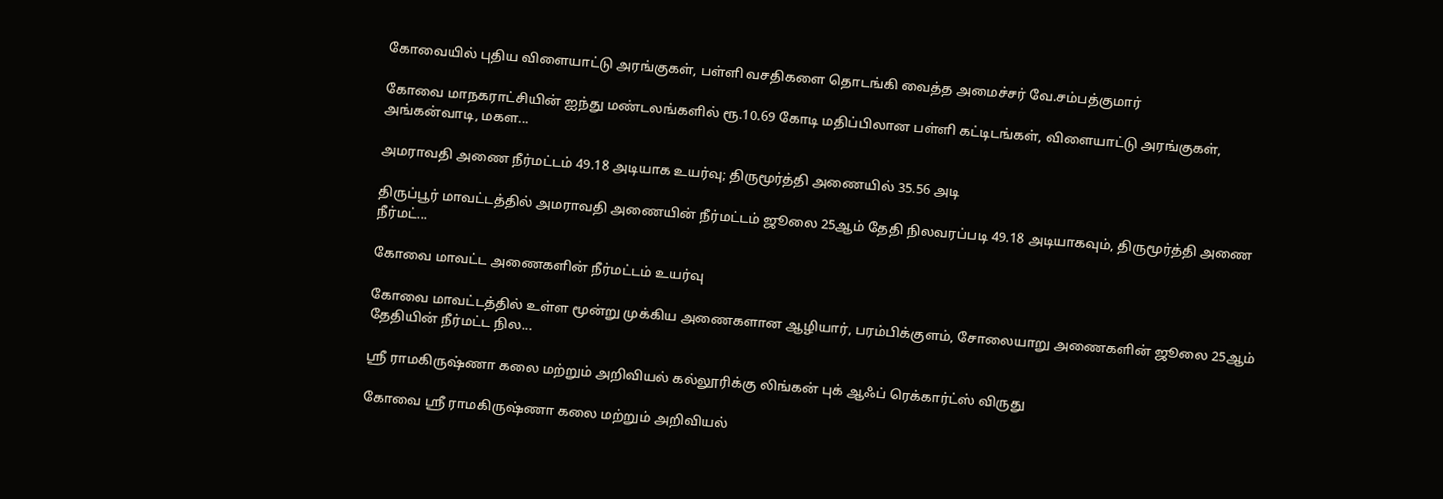கோவையில் புதிய விளையாட்டு அரங்குகள், பள்ளி வசதிகளை தொடங்கி வைத்த அமைச்சர் வே.சம்பத்குமார்

கோவை மாநகராட்சியின் ஐந்து மண்டலங்களில் ரூ.10.69 கோடி மதிப்பிலான பள்ளி கட்டிடங்கள், விளையாட்டு அரங்குகள், அங்கன்வாடி, மகள...

அமராவதி அணை நீர்மட்டம் 49.18 அடியாக உயர்வு; திருமூர்த்தி அணையில் 35.56 அடி

திருப்பூர் மாவட்டத்தில் அமராவதி அணையின் நீர்மட்டம் ஜூலை 25ஆம் தேதி நிலவரப்படி 49.18 அடியாகவும், திருமூர்த்தி அணை நீர்மட்...

கோவை மாவட்ட அணைகளின் நீர்மட்டம் உயர்வு

கோவை மாவட்டத்தில் உள்ள மூன்று முக்கிய அணைகளான ஆழியார், பரம்பிக்குளம், சோலையாறு அணைகளின் ஜூலை 25ஆம் தேதியின் நீர்மட்ட நில...

ஸ்ரீ ராமகிருஷ்ணா கலை மற்றும் அறிவியல் கல்லூரிக்கு லிங்கன் புக் ஆஃப் ரெக்கார்ட்ஸ் விருது

கோவை ஸ்ரீ ராமகிருஷ்ணா கலை மற்றும் அறிவியல்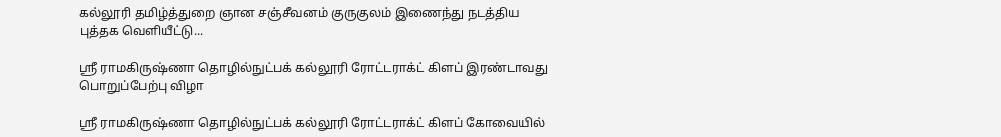கல்லூரி தமிழ்த்துறை ஞான சஞ்சீவனம் குருகுலம் இணைந்து நடத்திய புத்தக வெளியீட்டு...

ஸ்ரீ ராமகிருஷ்ணா தொழில்நுட்பக் கல்லூரி ரோட்டராக்ட் கிளப் இரண்டாவது பொறுப்பேற்பு விழா

ஸ்ரீ ராமகிருஷ்ணா தொழில்நுட்பக் கல்லூரி ரோட்டராக்ட் கிளப் கோவையில்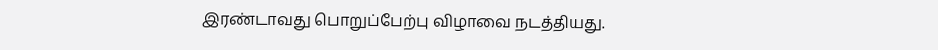இரண்டாவது பொறுப்பேற்பு விழாவை நடத்தியது.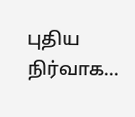புதிய நிர்வாக...